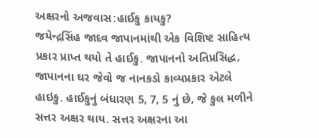અક્ષરનો અજવાસ:હાઈકુ કાયકુ?
જયેન્દ્રસિંહ જાદવ જાપાનમાંથી એક વિશિષ્ટ સાહિત્ય પ્રકાર પ્રાપ્ત થયો તે હાઈકુ. જાપાનનો અતિપ્રસિદ્ધ, જાપાનના ઘર જેવો જ નાનકડો કાવ્યપ્રકાર એટલે હાઇકુ. હાઈકુનું બંધારણ 5, 7, 5 નું છે, જે કુલ મળીને સત્તર અક્ષર થાય. સત્તર અક્ષરના આ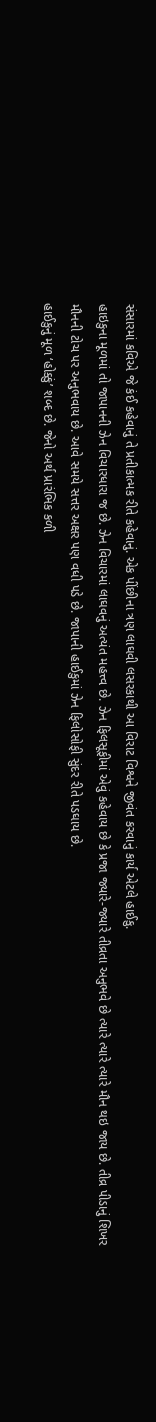સંસારમાં કવિએ જે કંઈ કહેવાનું તે પ્રતીકાત્મક રીતે કહેવાનું. એક પીંછીના ત્રણ લાઘવી લસરકાથી આ વિરાટ વિશ્વને જીવંત કરવાનું કાર્ય એટલે હાઈકુ.
હાઇકુના મૂળમાં તો જાપાનની ઝેન વિચારધારા જ છે. ઝેન વિચારમાં લાઘવનું અત્યંત મહત્ત્વ છે. ઝેન ફિલસૂફીમાં એવું કહેવાય છે કે પ્રજા જ્યારે-જ્યારે તીવ્રતા અનુભવે છે ત્યારે ત્યારે ત્યારે મૌન થઇ જાય છે. તીવ્ર પીડાનું શિખર મૌનની ટોચ પર અનુભવાય છે. આવે સમયે સત્તર અક્ષર પણ વધી પડે છે. જાપાની હાઈકુમાં ઝેન ફિલોસોફી સુંદર રીતે પડઘાય છે.
હાઈકુનું મૂળ ‘હોક્કું’ શબ્દ છે. જેનો અર્થ પ્રારંભિક કળી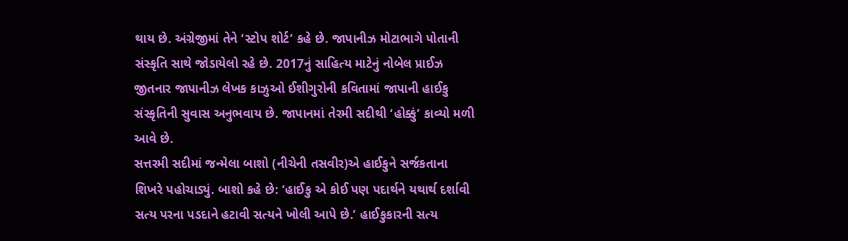થાય છે. અંગ્રેજીમાં તેને ‘સ્ટોપ શોર્ટ’ કહે છે. જાપાનીઝ મોટાભાગે પોતાની સંસ્કૃતિ સાથે જોડાયેલો રહે છે. 2017નું સાહિત્ય માટેનું નોબેલ પ્રાઈઝ જીતનાર જાપાનીઝ લેખક કાઝુઓ ઈશીગુરોની કવિતામાં જાપાની હાઈકુ સંસ્કૃતિની સુવાસ અનુભવાય છે. જાપાનમાં તેરમી સદીથી ‘હોક્કું’ કાવ્યો મળી આવે છે.
સત્તરમી સદીમાં જન્મેલા બાશો (નીચેની તસવીર)એ હાઈકુને સર્જકતાના શિખરે પહોચાડ્યું. બાશો કહે છે: ‘હાઈકુ એ કોઈ પણ પદાર્થને યથાર્થ દર્શાવી સત્ય પરના પડદાને હટાવી સત્યને ખોલી આપે છે.’ હાઈકુકારની સત્ય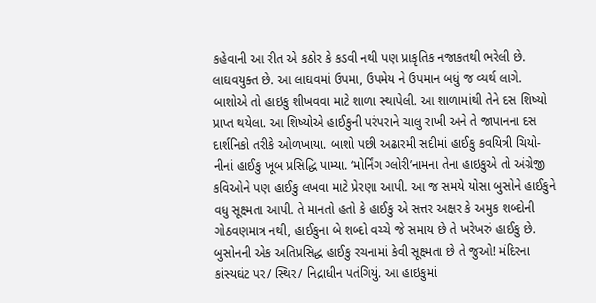કહેવાની આ રીત એ કઠોર કે કડવી નથી પણ પ્રાકૃતિક નજાકતથી ભરેલી છે. લાઘવયુક્ત છે. આ લાઘવમાં ઉપમા, ઉપમેય ને ઉપમાન બધું જ વ્યર્થ લાગે.
બાશોએ તો હાઇકુ શીખવવા માટે શાળા સ્થાપેલી. આ શાળામાંથી તેને દસ શિષ્યો પ્રાપ્ત થયેલા. આ શિષ્યોએ હાઈકુની પરંપરાને ચાલુ રાખી અને તે જાપાનના દસ દાર્શનિકો તરીકે ઓળખાયા. બાશો પછી અઢારમી સદીમાં હાઈકુ કવયિત્રી ચિયો- નીનાં હાઈકુ ખૂબ પ્રસિદ્ધિ પામ્યા. ‘મોર્નિંગ ગ્લોરી’નામના તેના હાઇકુએ તો અંગ્રેજી કવિઓને પણ હાઈકુ લખવા માટે પ્રેરણા આપી. આ જ સમયે યોસા બુસોને હાઈકુને વધુ સૂક્ષ્મતા આપી. તે માનતો હતો કે હાઈકુ એ સત્તર અક્ષર કે અમુક શબ્દોની ગોઠવણમાત્ર નથી, હાઈકુના બે શબ્દો વચ્ચે જે સમાય છે તે ખરેખરું હાઈકુ છે.
બુસોનની એક અતિપ્રસિદ્ધ હાઈકુ રચનામાં કેવી સૂક્ષ્મતા છે તે જુઓ! મંદિરના કાંસ્યઘંટ પર/ સ્થિર/ નિદ્રાધીન પતંગિયું. આ હાઇકુમાં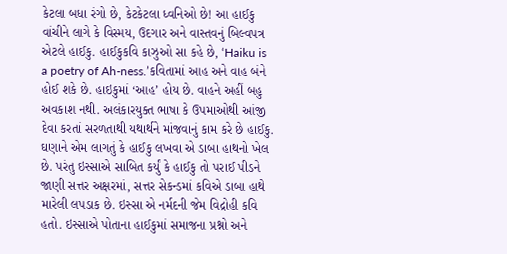કેટલા બધા રંગો છે, કેટકેટલા ધ્વનિઓ છે! આ હાઈકુ વાંચીને લાગે કે વિસ્મય, ઉદગાર અને વાસ્તવનું બિલ્વપત્ર એટલે હાઈકુ. હાઈકુકવિ કાઝુઓ સા કહે છે, ‘Haiku is a poetry of Ah-ness.’કવિતામાં આહ અને વાહ બંને હોઈ શકે છે. હાઇકુમાં ‘આહ’ હોય છે. વાહને અહીં બહુ અવકાશ નથી. અલંકારયુક્ત ભાષા કે ઉપમાઓથી આંજી દેવા કરતાં સરળતાથી યથાર્થને માંજવાનું કામ કરે છે હાઈકુ.
ઘણાને એમ લાગતું કે હાઈકુ લખવા એ ડાબા હાથનો ખેલ છે. પરંતુ ઇસ્સાએ સાબિત કર્યું કે હાઈકુ તો પરાઈ પીડને જાણી સત્તર અક્ષરમાં, સત્તર સેકન્ડમાં કવિએ ડાબા હાથે મારેલી લપડાક છે. ઇસ્સા એ નર્મદની જેમ વિદ્રોહી કવિ હતો. ઇસ્સાએ પોતાના હાઈકુમાં સમાજના પ્રશ્નો અને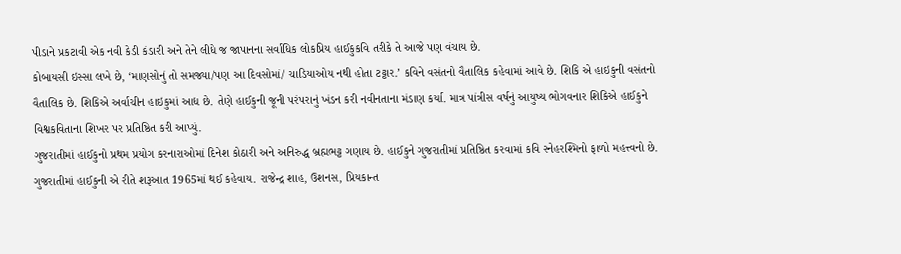પીડાને પ્રકટાવી એક નવી કેડી કંડારી અને તેને લીધે જ જાપાનના સર્વાધિક લોકપ્રિય હાઈકુકવિ તરીકે તે આજે પણ વંચાય છે.
કોબાયસી ઇસ્સા લખે છે, ‘માણસોનું તો સમજ્યા/પણ આ દિવસોમાં/ ચાડિયાઓય નથી હોતા ટટ્ટાર.’ કવિને વસંતનો વૈતાલિક કહેવામાં આવે છે. શિકિ એ હાઇકુની વસંતનો વૈતાલિક છે. શિકિએ અર્વાચીન હાઇકુમાં આદ્ય છે. તેણે હાઈકુની જૂની પરંપરાનું ખંડન કરી નવીનતાના મંડાણ કર્યા. માત્ર પાંત્રીસ વર્ષનું આયુષ્ય ભોગવનાર શિકિએ હાઈકુને વિશ્વકવિતાના શિખર પર પ્રતિષ્ઠિત કરી આપ્યું.
ગુજરાતીમાં હાઈકુનો પ્રથમ પ્રયોગ કરનારાઓમાં દિનેશ કોઠારી અને અનિરુદ્ધ બ્રહ્મભટ્ટ ગણાય છે. હાઈકુને ગુજરાતીમાં પ્રતિષ્ઠિત કરવામાં કવિ સ્નેહરશ્મિનો ફાળો મહત્ત્વનો છે. ગુજરાતીમાં હાઈકુની એ રીતે શરૂઆત 1965માં થઈ કહેવાય. રાજેન્દ્ર શાહ, ઉશનસ, પ્રિયકાન્ત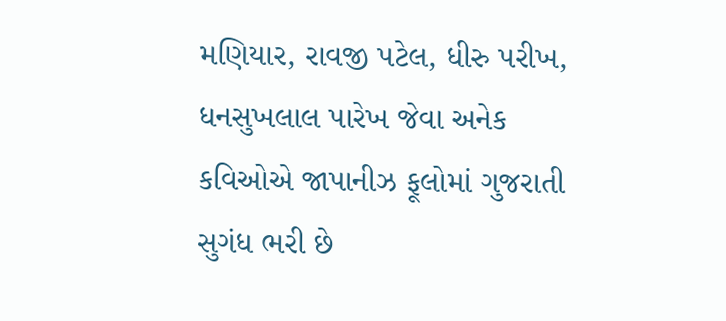મણિયાર, રાવજી પટેલ, ધીરુ પરીખ, ધનસુખલાલ પારેખ જેવા અનેક કવિઓએ જાપાનીઝ ફૂલોમાં ગુજરાતી સુગંધ ભરી છે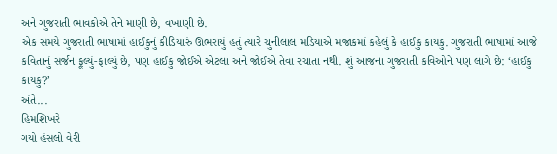અને ગુજરાતી ભાવકોએ તેને માણી છે, વખાણી છે.
એક સમયે ગુજરાતી ભાષામાં હાઈકુનું કીડિયારું ઊભરાયું હતું ત્યારે ચુનીલાલ મડિયાએ મજાકમાં કહેલું કે હાઈકુ કાયકુ. ગુજરાતી ભાષામાં આજે કવિતાનું સર્જન ફૂલ્યું-ફાલ્યું છે, પણ હાઈકુ જોઈએ એટલા અને જોઈએ તેવા રચાતા નથી. શું આજના ગુજરાતી કવિઓને પણ લાગે છે: ‘હાઈકુ કાયકુ?’
અંતે...
હિમશિખરે
ગયો હંસલો વેરી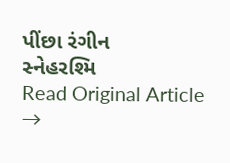પીંછા રંગીન
સ્નેહરશ્મિ
Read Original Article →